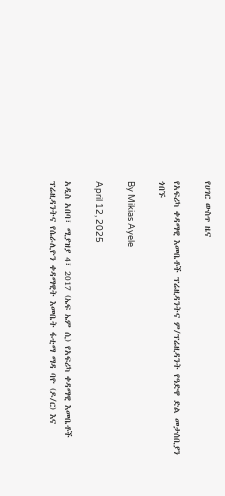የሀገር ውስጥ ዜና

የአፍሪካ ቀዳማዊ እመቤቶች ፕሬዚዳንትና ም/ፕሬዚዳንት የዓድዋ ድል መታሰቢያን ጎበኙ

By Mikias Ayele

April 12, 2025

አዲስ አበባ፣ ሚያዝያ 4፣ 2017 (ኤፍ ኤም ሲ) የአፍሪካ ቀዳማዊ እመቤቶች ፕሬዚዳንትና የሴራሊዮን ቀዳማዊት እመቤት ፋቲማ ማዳ ባዮ (ዶ/ር) እና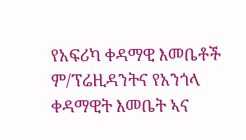የአፍሪካ ቀዳማዊ እመቤቶች ም/ፕሬዚዳንትና የአንጎላ ቀዳማዊት እመቤት ኣና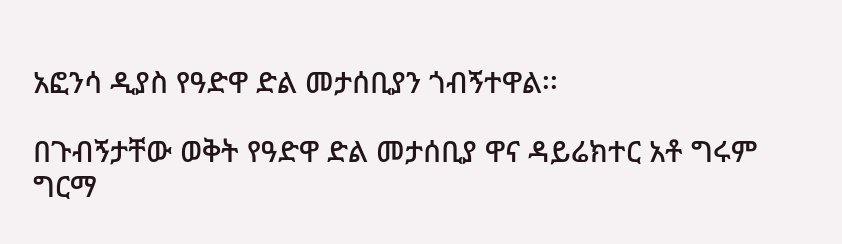አፎንሳ ዲያስ የዓድዋ ድል መታሰቢያን ጎብኝተዋል፡፡

በጉብኝታቸው ወቅት የዓድዋ ድል መታሰቢያ ዋና ዳይሬክተር አቶ ግሩም ግርማ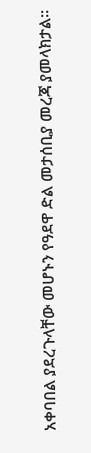አቀባበል ያደረጉላቸው መሆኑን የዓደዋ ድል መታሰቢያ መረጃ ያመላክታል፡፡